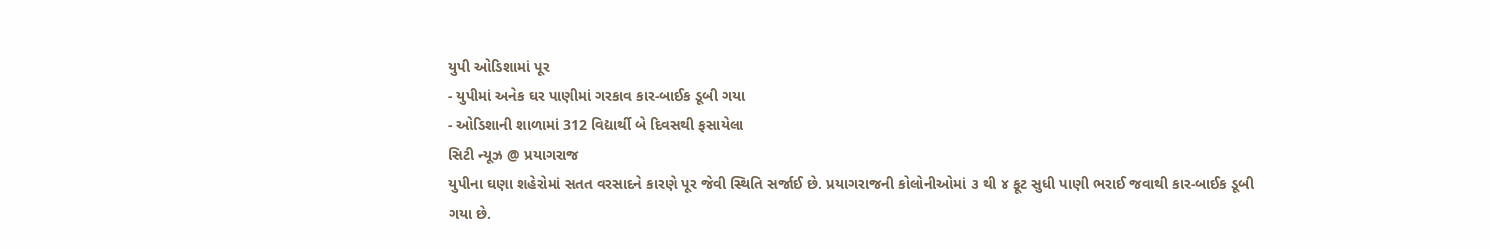યુપી ઓડિશામાં પૂર
- યુપીમાં અનેક ઘર પાણીમાં ગરકાવ કાર-બાઈક ડૂબી ગયા
- ઓડિશાની શાળામાં 312 વિદ્યાર્થી બે દિવસથી ફસાયેલા
સિટી ન્યૂઝ @ પ્રયાગરાજ
યુપીના ઘણા શહેરોમાં સતત વરસાદને કારણે પૂર જેવી સ્થિતિ સર્જાઈ છે. પ્રયાગરાજની કોલોનીઓમાં ૩ થી ૪ ફૂટ સુધી પાણી ભરાઈ જવાથી કાર-બાઈક ડૂબી ગયા છે.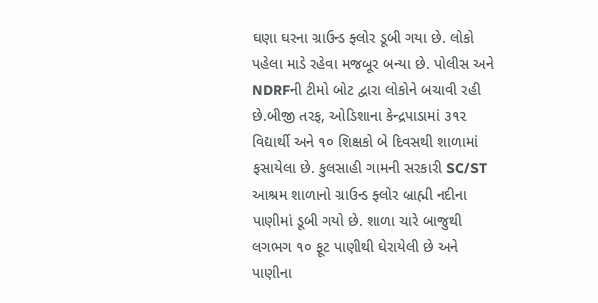ઘણા ઘરના ગ્રાઉન્ડ ફ્લોર ડૂબી ગયા છે. લોકો પહેલા માડે રહેવા મજબૂર બન્યા છે. પોલીસ અને NDRFની ટીમો બોટ દ્વારા લોકોને બચાવી રહી છે.બીજી તરફ, ઓડિશાના કેન્દ્રપાડામાં ૩૧૨ વિદ્યાર્થી અને ૧૦ શિક્ષકો બે દિવસથી શાળામાં ફસાયેલા છે. કુલસાહી ગામની સરકારી SC/ST આશ્રમ શાળાનો ગ્રાઉન્ડ ફ્લોર બ્રાહ્મી નદીના પાણીમાં ડૂબી ગયો છે. શાળા ચારે બાજુથી લગભગ ૧૦ ફૂટ પાણીથી ઘેરાયેલી છે અને પાણીના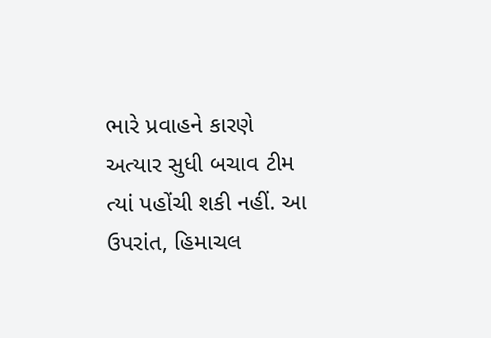ભારે પ્રવાહને કારણે અત્યાર સુધી બચાવ ટીમ ત્યાં પહોંચી શકી નહીં. આ ઉપરાંત, હિમાચલ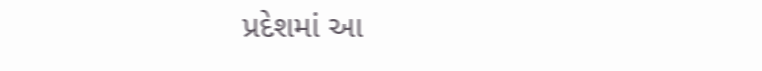પ્રદેશમાં આ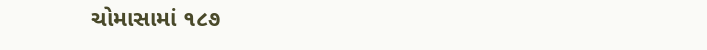ચોમાસામાં ૧૮૭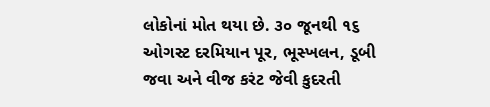લોકોનાં મોત થયા છે. ૩૦ જૂનથી ૧૬ ઓગસ્ટ દરમિયાન પૂર, ભૂસ્ખલન, ડૂબી જવા અને વીજ કરંટ જેવી કુદરતી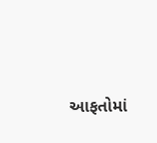આફતોમાં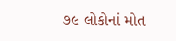૭૯ લોકોનાં મોત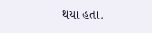થયા હતા.